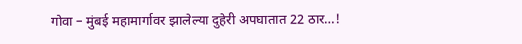गोवा – मुंबई महामार्गावर झालेल्या दुहेरी अपघातात 22 ठार…!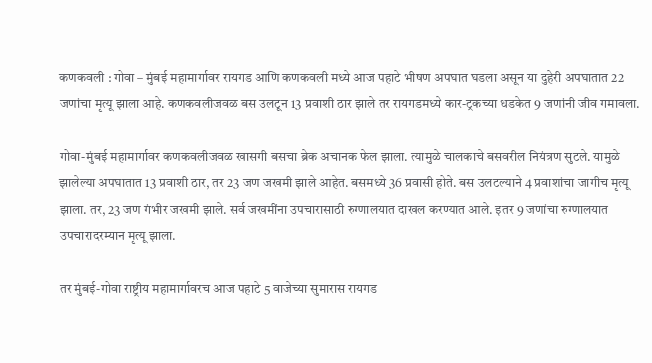कणकवली : गोवा – मुंबई महामार्गावर रायगड आणि कणकवली मध्ये आज पहाटे भीषण अपघात घडला असून या दुहेरी अपघातात 22 जणांचा मृत्यू झाला आहे. कणकवलीजवळ बस उलटून 13 प्रवाशी ठार झाले तर रायगडमध्ये कार-ट्रकच्या धडकेत 9 जणांनी जीव गमावला.

गोवा-मुंबई महामार्गावर कणकवलीजवळ खासगी बसचा ब्रेक अचानक फेल झाला. त्यामुळे चालकाचे बसवरील नियंत्रण सुटले. यामुळे झालेल्या अपघातात 13 प्रवाशी ठार, तर 23 जण जखमी झाले आहेत. बसमध्ये 36 प्रवासी होते. बस उलटल्याने 4 प्रवाशांचा जागीच मृत्यू झाला. तर, 23 जण गंभीर जखमी झाले. सर्व जखमींना उपचारासाठी रुग्णालयात दाखल करण्यात आले. इतर 9 जणांचा रुग्णालयात उपचारादरम्यान मृत्यू झाला.

तर मुंबई-गोवा राष्ट्रीय महामार्गावरच आज पहाटे 5 वाजेच्या सुमारास रायगड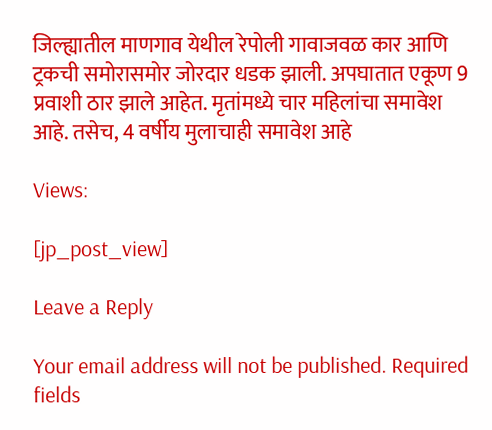जिल्ह्यातील माणगाव येथील रेपोली गावाजवळ कार आणि ट्रकची समोरासमोर जोरदार धडक झाली. अपघातात एकूण 9 प्रवाशी ठार झाले आहेत. मृतांमध्ये चार महिलांचा समावेश आहे. तसेच, 4 वर्षीय मुलाचाही समावेश आहे

Views:

[jp_post_view]

Leave a Reply

Your email address will not be published. Required fields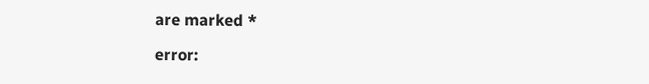are marked *

error: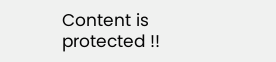Content is protected !!